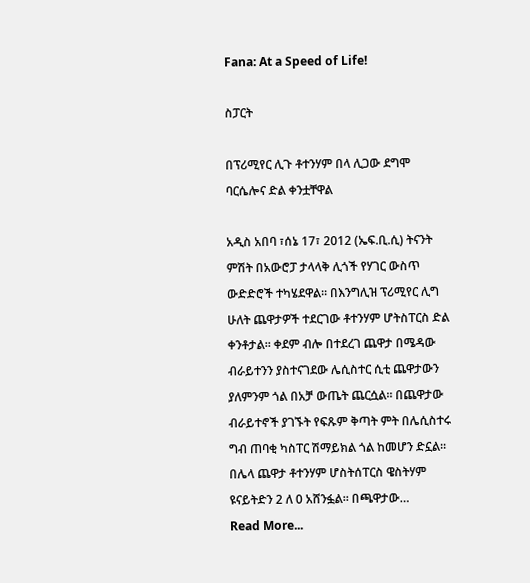Fana: At a Speed of Life!

ስፓርት

በፕሪሚየር ሊጉ ቶተንሃም በላ ሊጋው ደግሞ ባርሴሎና ድል ቀንቷቸዋል

አዲስ አበባ ፣ሰኔ 17፣ 2012 (ኤፍ.ቢ.ሲ) ትናንት ምሽት በአውሮፓ ታላላቅ ሊጎች የሃገር ውስጥ ውድድሮች ተካሄደዋል። በእንግሊዝ ፕሪሚየር ሊግ ሁለት ጨዋታዎች ተደርገው ቶተንሃም ሆትስፐርስ ድል ቀንቶታል። ቀደም ብሎ በተደረገ ጨዋታ በሜዳው ብራይተንን ያስተናገደው ሌሲስተር ሲቲ ጨዋታውን ያለምንም ጎል በአቻ ውጤት ጨርሷል። በጨዋታው ብራይተኖች ያገኙት የፍጹም ቅጣት ምት በሌሲስተሩ ግብ ጠባቂ ካስፐር ሽማይክል ጎል ከመሆን ድኗል። በሌላ ጨዋታ ቶተንሃም ሆስትሰፐርስ ዌስትሃም ዩናይትድን 2 ለ 0 አሸንፏል። በጫዋታው…
Read More...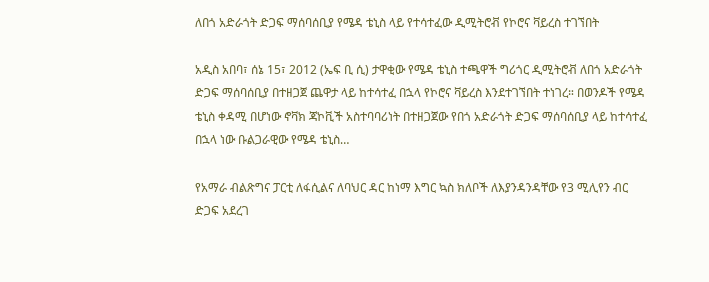ለበጎ አድራጎት ድጋፍ ማሰባሰቢያ የሜዳ ቴኒስ ላይ የተሳተፈው ዲሚትሮቭ የኮሮና ቫይረስ ተገኘበት

አዲስ አበባ፣ ሰኔ 15፣ 2012 (ኤፍ ቢ ሲ) ታዋቂው የሜዳ ቴኒስ ተጫዋች ግሪጎር ዲሚትሮቭ ለበጎ አድራጎት ድጋፍ ማሰባሰቢያ በተዘጋጀ ጨዋታ ላይ ከተሳተፈ በኋላ የኮሮና ቫይረስ እንደተገኘበት ተነገረ። በወንዶች የሜዳ ቴኒስ ቀዳሚ በሆነው ኖቫክ ጃኮቪች አስተባባሪነት በተዘጋጀው የበጎ አድራጎት ድጋፍ ማሰባሰቢያ ላይ ከተሳተፈ በኋላ ነው ቡልጋራዊው የሜዳ ቴኒስ…

የአማራ ብልጽግና ፓርቲ ለፋሲልና ለባህር ዳር ከነማ እግር ኳስ ክለቦች ለእያንዳንዳቸው የ3 ሚሊየን ብር ድጋፍ አደረገ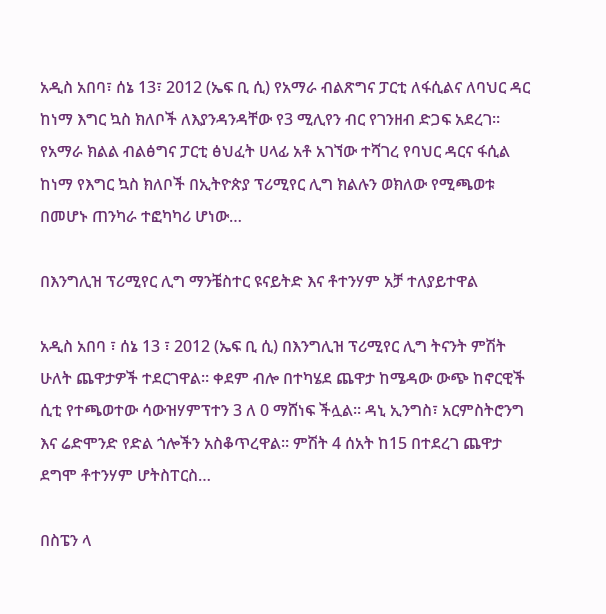አዲስ አበባ፣ ሰኔ 13፣ 2012 (ኤፍ ቢ ሲ) የአማራ ብልጽግና ፓርቲ ለፋሲልና ለባህር ዳር ከነማ እግር ኳስ ክለቦች ለእያንዳንዳቸው የ3 ሚሊየን ብር የገንዘብ ድጋፍ አደረገ። የአማራ ክልል ብልፅግና ፓርቲ ፅህፈት ሀላፊ አቶ አገኘው ተሻገረ የባህር ዳርና ፋሲል ከነማ የእግር ኳስ ክለቦች በኢትዮጵያ ፕሪሚየር ሊግ ክልሉን ወክለው የሚጫወቱ በመሆኑ ጠንካራ ተፎካካሪ ሆነው…

በእንግሊዝ ፕሪሚየር ሊግ ማንቼስተር ዩናይትድ እና ቶተንሃም አቻ ተለያይተዋል

አዲስ አበባ ፣ ሰኔ 13 ፣ 2012 (ኤፍ ቢ ሲ) በእንግሊዝ ፕሪሚየር ሊግ ትናንት ምሽት ሁለት ጨዋታዎች ተደርገዋል። ቀደም ብሎ በተካሄደ ጨዋታ ከሜዳው ውጭ ከኖርዊች ሲቲ የተጫወተው ሳውዝሃምፕተን 3 ለ 0 ማሸነፍ ችሏል። ዳኒ ኢንግስ፣ አርምስትሮንግ እና ሬድሞንድ የድል ጎሎችን አስቆጥረዋል። ምሽት 4 ሰአት ከ15 በተደረገ ጨዋታ ደግሞ ቶተንሃም ሆትስፐርስ…

በስፔን ላ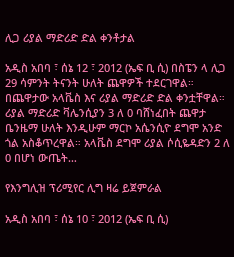ሊጋ ሪያል ማድሪድ ድል ቀንቶታል

አዲስ አበባ ፣ ሰኔ 12 ፣ 2012 (ኤፍ ቢ ሲ) በስፔን ላ ሊጋ 29 ሳምንት ትናንት ሁለት ጨዋዎች ተደርገዋል። በጨዋታው አላቬስ እና ሪያል ማድሪድ ድል ቀንቷቸዋል። ሪያል ማድሪድ ቫሌንሲያን 3 ለ 0 ባሸነፈበት ጨዋታ ቤንዜማ ሁለት እንዲሁም ማርኮ አሴንሲዮ ደግሞ አንድ ጎል አስቆጥረዋል። አላቬስ ደግሞ ሪያል ሶሲዬዳድን 2 ለ 0 በሆነ ውጤት…

የእንግሊዝ ፕሪሚየር ሊግ ዛሬ ይጀምራል

አዲስ አበባ ፣ ሰኔ 10 ፣ 2012 (ኤፍ ቢ ሲ)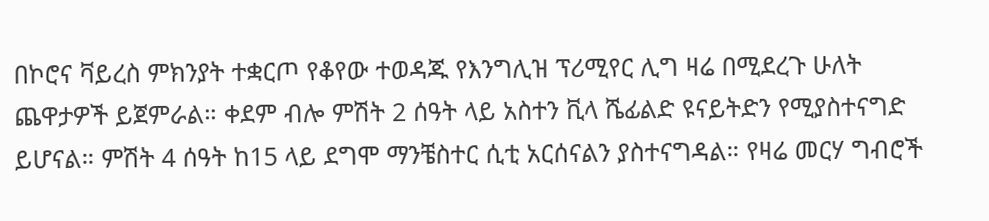በኮሮና ቫይረስ ምክንያት ተቋርጦ የቆየው ተወዳጁ የእንግሊዝ ፕሪሚየር ሊግ ዛሬ በሚደረጉ ሁለት ጨዋታዎች ይጀምራል። ቀደም ብሎ ምሽት 2 ሰዓት ላይ አስተን ቪላ ሼፊልድ ዩናይትድን የሚያስተናግድ ይሆናል። ምሽት 4 ሰዓት ከ15 ላይ ደግሞ ማንቼስተር ሲቲ አርሰናልን ያስተናግዳል። የዛሬ መርሃ ግብሮች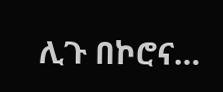ሊጉ በኮሮና…